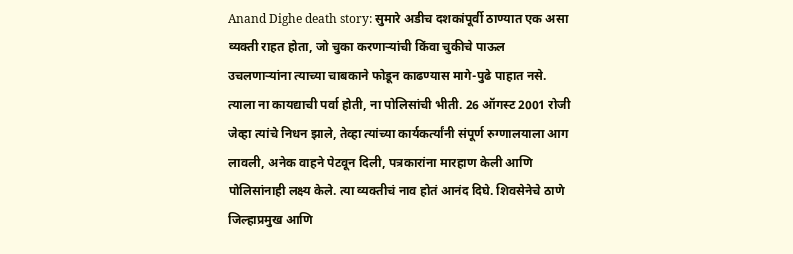Anand Dighe death story: सुमारे अडीच दशकांपूर्वी ठाण्यात एक असा व्यक्ती राहत होता, जो चुका करणाऱ्यांची किंवा चुकीचे पाऊल उचलणाऱ्यांना त्याच्या चाबकाने फोडून काढण्यास मागे-पुढे पाहात नसे. त्याला ना कायद्याची पर्वा होती, ना पोलिसांची भीती. 26 ऑगस्ट 2001 रोजी जेव्हा त्यांचे निधन झाले, तेव्हा त्यांच्या कार्यकर्त्यांनी संपूर्ण रुग्णालयाला आग लावली, अनेक वाहने पेटवून दिली, पत्रकारांना मारहाण केली आणि पोलिसांनाही लक्ष्य केले. त्या व्यक्तीचं नाव होतं आनंद दिघे. शिवसेनेचे ठाणे जिल्हाप्रमुख आणि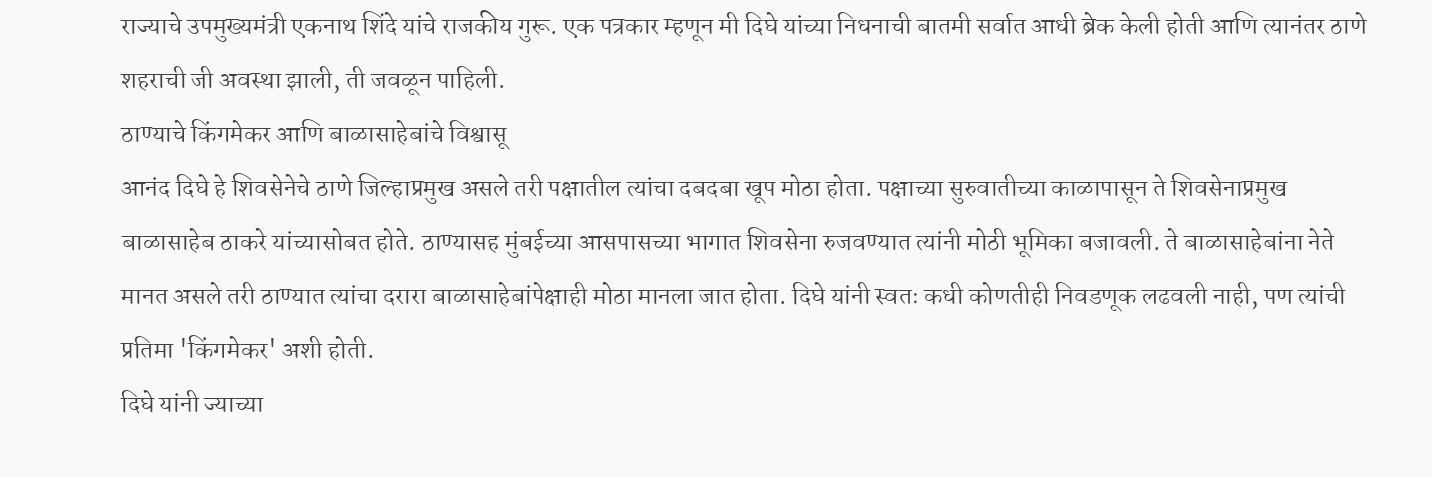राज्याचे उपमुख्यमंत्री एकनाथ शिंदे यांचे राजकीय गुरू. एक पत्रकार म्हणून मी दिघे यांच्या निधनाची बातमी सर्वात आधी ब्रेक केली होती आणि त्यानंतर ठाणे शहराची जी अवस्था झाली, ती जवळून पाहिली.
ठाण्याचे किंगमेकर आणि बाळासाहेबांचे विश्वासू
आनंद दिघे हे शिवसेनेचे ठाणे जिल्हाप्रमुख असले तरी पक्षातील त्यांचा दबदबा खूप मोठा होता. पक्षाच्या सुरुवातीच्या काळापासून ते शिवसेनाप्रमुख बाळासाहेब ठाकरे यांच्यासोबत होते. ठाण्यासह मुंबईच्या आसपासच्या भागात शिवसेना रुजवण्यात त्यांनी मोठी भूमिका बजावली. ते बाळासाहेबांना नेते मानत असले तरी ठाण्यात त्यांचा दरारा बाळासाहेबांपेक्षाही मोठा मानला जात होता. दिघे यांनी स्वतः कधी कोणतीही निवडणूक लढवली नाही, पण त्यांची प्रतिमा 'किंगमेकर' अशी होती.
दिघे यांनी ज्याच्या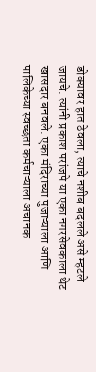डोक्यावर हात ठेवला, त्याचे नशीब बदलले असे म्हटले जायचे. त्यांनी प्रकाश परांजपे या एका नगरसेवकाला थेट खासदार बनवले. एका मंदिराच्या पुजाऱ्याला आणि पालिकेच्या स्वच्छता कर्मचाऱ्याला अचानक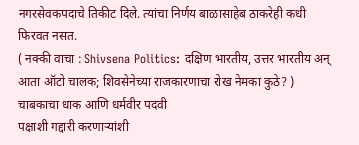नगरसेवकपदाचे तिकीट दिले. त्यांचा निर्णय बाळासाहेब ठाकरेही कधी फिरवत नसत.
( नक्की वाचा : Shivsena Politics: दक्षिण भारतीय, उत्तर भारतीय अन् आता ऑटो चालक; शिवसेनेच्या राजकारणाचा रोख नेमका कुठे? )
चाबकाचा धाक आणि धर्मवीर पदवी
पक्षाशी गद्दारी करणाऱ्यांशी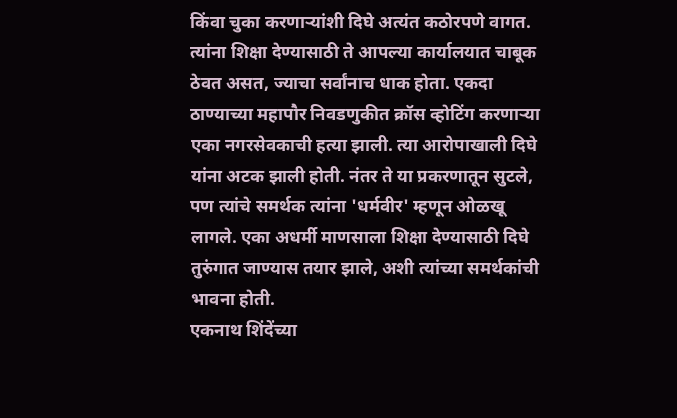किंवा चुका करणाऱ्यांशी दिघे अत्यंत कठोरपणे वागत. त्यांना शिक्षा देण्यासाठी ते आपल्या कार्यालयात चाबूक ठेवत असत, ज्याचा सर्वांनाच धाक होता. एकदा ठाण्याच्या महापौर निवडणुकीत क्रॉस व्होटिंग करणाऱ्या एका नगरसेवकाची हत्या झाली. त्या आरोपाखाली दिघे यांना अटक झाली होती. नंतर ते या प्रकरणातून सुटले, पण त्यांचे समर्थक त्यांना 'धर्मवीर' म्हणून ओळखू लागले. एका अधर्मी माणसाला शिक्षा देण्यासाठी दिघे तुरुंगात जाण्यास तयार झाले, अशी त्यांच्या समर्थकांची भावना होती.
एकनाथ शिंदेंच्या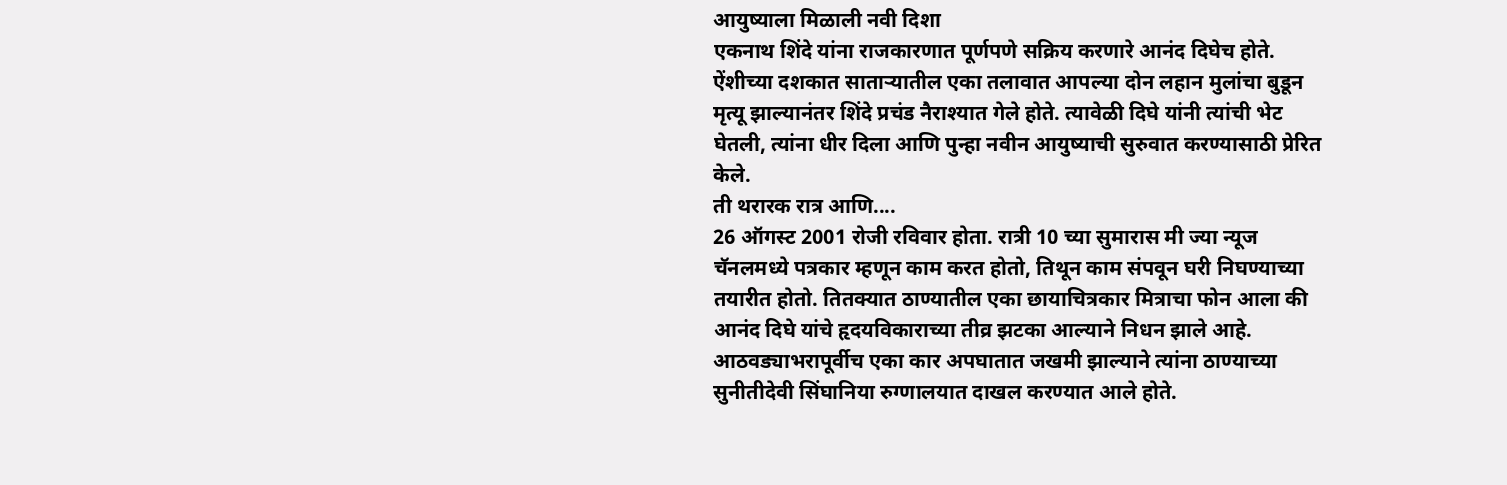आयुष्याला मिळाली नवी दिशा
एकनाथ शिंदे यांना राजकारणात पूर्णपणे सक्रिय करणारे आनंद दिघेच होते. ऐंशीच्या दशकात साताऱ्यातील एका तलावात आपल्या दोन लहान मुलांचा बुडून मृत्यू झाल्यानंतर शिंदे प्रचंड नैराश्यात गेले होते. त्यावेळी दिघे यांनी त्यांची भेट घेतली, त्यांना धीर दिला आणि पुन्हा नवीन आयुष्याची सुरुवात करण्यासाठी प्रेरित केले.
ती थरारक रात्र आणि....
26 ऑगस्ट 2001 रोजी रविवार होता. रात्री 10 च्या सुमारास मी ज्या न्यूज चॅनलमध्ये पत्रकार म्हणून काम करत होतो, तिथून काम संपवून घरी निघण्याच्या तयारीत होतो. तितक्यात ठाण्यातील एका छायाचित्रकार मित्राचा फोन आला की आनंद दिघे यांचे हृदयविकाराच्या तीव्र झटका आल्याने निधन झाले आहे. आठवड्याभरापूर्वीच एका कार अपघातात जखमी झाल्याने त्यांना ठाण्याच्या सुनीतीदेवी सिंघानिया रुग्णालयात दाखल करण्यात आले होते.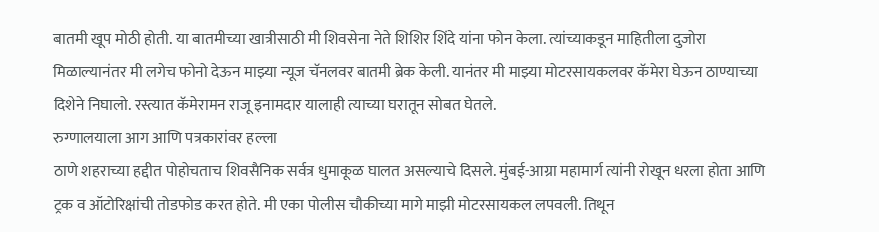बातमी खूप मोठी होती. या बातमीच्या खात्रीसाठी मी शिवसेना नेते शिशिर शिंदे यांना फोन केला. त्यांच्याकडून माहितीला दुजोरा मिळाल्यानंतर मी लगेच फोनो देऊन माझ्या न्यूज चॅनलवर बातमी ब्रेक केली. यानंतर मी माझ्या मोटरसायकलवर कॅमेरा घेऊन ठाण्याच्या दिशेने निघालो. रस्त्यात कॅमेरामन राजू इनामदार यालाही त्याच्या घरातून सोबत घेतले.
रुग्णालयाला आग आणि पत्रकारांवर हल्ला
ठाणे शहराच्या हद्दीत पोहोचताच शिवसैनिक सर्वत्र धुमाकूळ घालत असल्याचे दिसले. मुंबई-आग्रा महामार्ग त्यांनी रोखून धरला होता आणि ट्रक व ऑटोरिक्षांची तोडफोड करत होते. मी एका पोलीस चौकीच्या मागे माझी मोटरसायकल लपवली. तिथून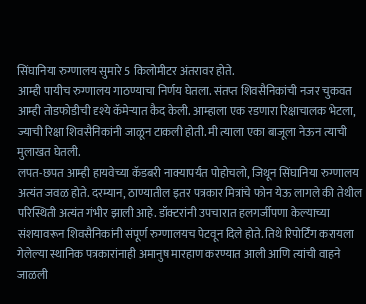सिंघानिया रुग्णालय सुमारे 5 किलोमीटर अंतरावर होते.
आम्ही पायीच रुग्णालय गाठण्याचा निर्णय घेतला. संतप्त शिवसैनिकांची नजर चुकवत आम्ही तोडफोडीची दृश्ये कॅमेऱ्यात कैद केली. आम्हाला एक रडणारा रिक्षाचालक भेटला, ज्याची रिक्षा शिवसैनिकांनी जाळून टाकली होती. मी त्याला एका बाजूला नेऊन त्याची मुलाखत घेतली.
लपत-छपत आम्ही हायवेच्या कॅडबरी नाक्यापर्यंत पोहोचलो, जिथून सिंघानिया रुग्णालय अत्यंत जवळ होते. दरम्यान, ठाण्यातील इतर पत्रकार मित्रांचे फोन येऊ लागले की तेथील परिस्थिती अत्यंत गंभीर झाली आहे. डॉक्टरांनी उपचारात हलगर्जीपणा केल्याच्या संशयावरून शिवसैनिकांनी संपूर्ण रुग्णालयच पेटवून दिले होते. तिथे रिपोर्टिंग करायला गेलेल्या स्थानिक पत्रकारांनाही अमानुष मारहाण करण्यात आली आणि त्यांची वाहने जाळली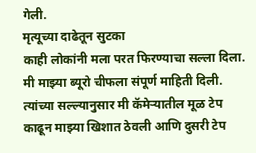गेली.
मृत्यूच्या दाढेतून सुटका
काही लोकांनी मला परत फिरण्याचा सल्ला दिला. मी माझ्या ब्यूरो चीफला संपूर्ण माहिती दिली. त्यांच्या सल्ल्यानुसार मी कॅमेऱ्यातील मूळ टेप काढून माझ्या खिशात ठेवली आणि दुसरी टेप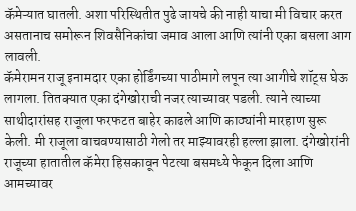कॅमेऱ्यात घातली. अशा परिस्थितीत पुढे जायचे की नाही याचा मी विचार करत असतानाच समोरून शिवसैनिकांचा जमाव आला आणि त्यांनी एका बसला आग लावली.
कॅमेरामन राजू इनामदार एका होर्डिंगच्या पाठीमागे लपून त्या आगीचे शॉट्स घेऊ लागला. तितक्यात एका दंगेखोराची नजर त्याच्यावर पडली. त्याने त्याच्या साथीदारांसह राजूला फरफटत बाहेर काढले आणि काठ्यांनी मारहाण सुरू केली. मी राजूला वाचवण्यासाठी गेलो तर माझ्यावरही हल्ला झाला. दंगेखोरांनी राजूच्या हातातील कॅमेरा हिसकावून पेटत्या बसमध्ये फेकून दिला आणि आमच्यावर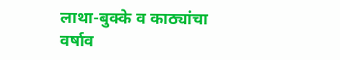लाथा-बुक्के व काठ्यांचा वर्षाव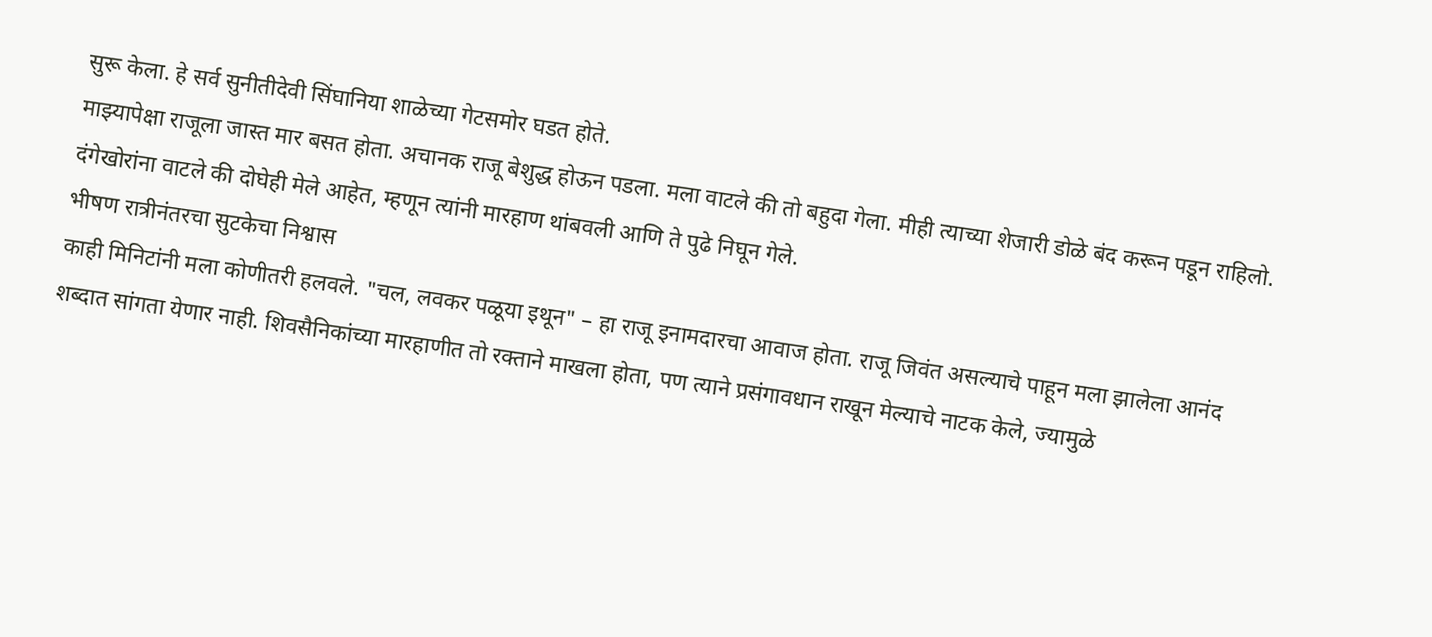सुरू केला. हे सर्व सुनीतीदेवी सिंघानिया शाळेच्या गेटसमोर घडत होते.
माझ्यापेक्षा राजूला जास्त मार बसत होता. अचानक राजू बेशुद्ध होऊन पडला. मला वाटले की तो बहुदा गेला. मीही त्याच्या शेजारी डोळे बंद करून पडून राहिलो. दंगेखोरांना वाटले की दोघेही मेले आहेत, म्हणून त्यांनी मारहाण थांबवली आणि ते पुढे निघून गेले.
भीषण रात्रीनंतरचा सुटकेचा निश्वास
काही मिनिटांनी मला कोणीतरी हलवले. "चल, लवकर पळूया इथून" – हा राजू इनामदारचा आवाज होता. राजू जिवंत असल्याचे पाहून मला झालेला आनंद शब्दात सांगता येणार नाही. शिवसैनिकांच्या मारहाणीत तो रक्ताने माखला होता, पण त्याने प्रसंगावधान राखून मेल्याचे नाटक केले, ज्यामुळे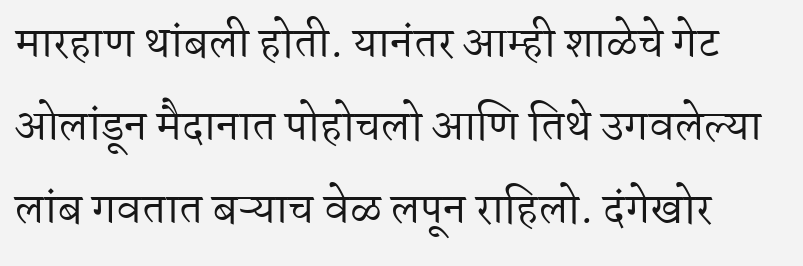मारहाण थांबली होती. यानंतर आम्ही शाळेचे गेट ओलांडून मैदानात पोहोचलो आणि तिथे उगवलेल्या लांब गवतात बऱ्याच वेळ लपून राहिलो. दंगेखोर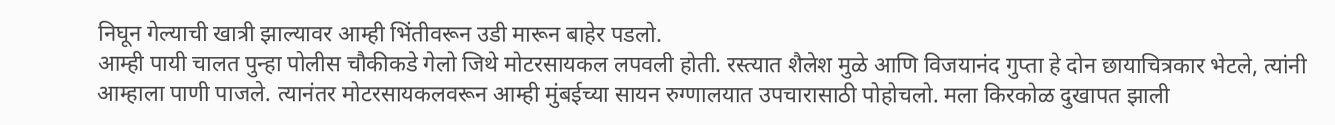निघून गेल्याची खात्री झाल्यावर आम्ही भिंतीवरून उडी मारून बाहेर पडलो.
आम्ही पायी चालत पुन्हा पोलीस चौकीकडे गेलो जिथे मोटरसायकल लपवली होती. रस्त्यात शैलेश मुळे आणि विजयानंद गुप्ता हे दोन छायाचित्रकार भेटले, त्यांनी आम्हाला पाणी पाजले. त्यानंतर मोटरसायकलवरून आम्ही मुंबईच्या सायन रुग्णालयात उपचारासाठी पोहोचलो. मला किरकोळ दुखापत झाली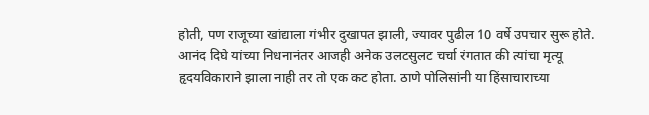होती, पण राजूच्या खांद्याला गंभीर दुखापत झाली, ज्यावर पुढील 10 वर्षे उपचार सुरू होते.
आनंद दिघे यांच्या निधनानंतर आजही अनेक उलटसुलट चर्चा रंगतात की त्यांचा मृत्यू हृदयविकाराने झाला नाही तर तो एक कट होता. ठाणे पोलिसांनी या हिंसाचाराच्या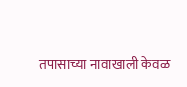तपासाच्या नावाखाली केवळ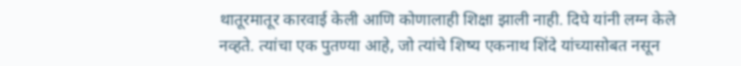थातूरमातूर कारवाई केली आणि कोणालाही शिक्षा झाली नाही. दिघे यांनी लग्न केले नव्हते. त्यांचा एक पुतण्या आहे, जो त्यांचे शिष्य एकनाथ शिंदे यांच्यासोबत नसून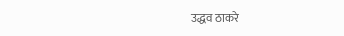उद्धव ठाकरे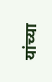यांच्या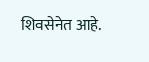शिवसेनेत आहे.